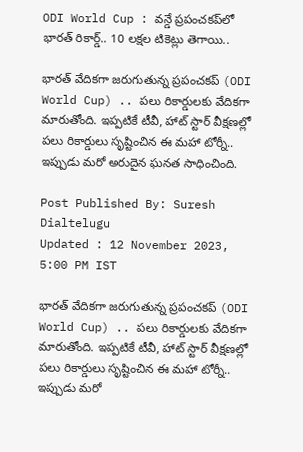ODI World Cup : వన్డే ప్రపంచకప్‌లో భారత్ రికార్డ్.. 10 లక్షల టికెట్లు తెగాయి..

భారత్ వేదికగా జరుగుతున్న ప్రపంచకప్‌ (ODI World Cup) .. పలు రికార్డులకు వేదికగా మారుతోంది. ఇప్పటికే టీవీ, హాట్‌ స్టార్‌ వీక్షణల్లో పలు రికార్డులు సృష్టించిన ఈ మహా టోర్నీ.. ఇప్పుడు మరో అరుదైన ఘనత సాధించింది.

Post Published By: Suresh Dialtelugu
Updated : 12 November 2023, 5:00 PM IST

భారత్ వేదికగా జరుగుతున్న ప్రపంచకప్‌ (ODI World Cup) .. పలు రికార్డులకు వేదికగా మారుతోంది. ఇప్పటికే టీవీ, హాట్‌ స్టార్‌ వీక్షణల్లో పలు రికార్డులు సృష్టించిన ఈ మహా టోర్నీ.. ఇప్పుడు మరో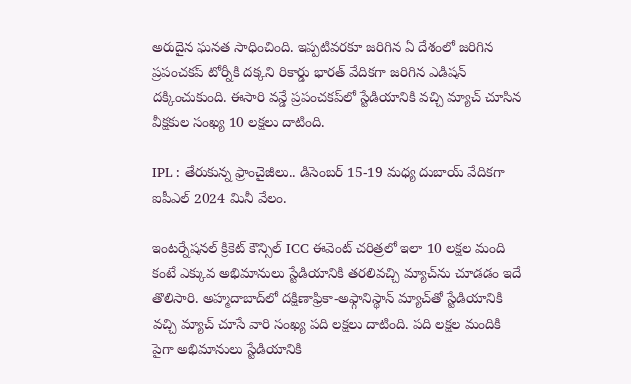అరుదైన ఘనత సాధించింది. ఇప్పటివరకూ జరిగిన ఏ దేశంలో జరిగిన ప్రపంచకప్‌ టోర్నీకి దక్కని రికార్డు భారత్‌ వేదికగా జరిగిన ఎడిషన్‌ దక్కించుకుంది. ఈసారి వన్డే ప్రపంచకప్‌లో స్టేడియానికి వచ్చి మ్యాచ్‌ చూసిన వీక్షకుల సంఖ్య 10 లక్షలు దాటింది.

IPL : తేరుకున్న ఫ్రాంచైజీలు.. డిసెంబర్ 15-19 మధ్య దుబాయ్ వేదికగా ఐపీఎల్ 2024 మినీ వేలం.

ఇంటర్నేషనల్‌ క్రికెట్‌ కౌన్సిల్‌ ICC ఈవెంట్‌ చరిత్రలో ఇలా 10 లక్షల మంది కంటే ఎక్కువ అభిమానులు స్టేడియానికి తరలివచ్చి మ్యాచ్‌ను చూడడం ఇదే తొలిసారి. అహ్మదాబాద్‌లో దక్షిణాఫ్రికా-అఫ్గానిస్థాన్‌ మ్యాచ్‌తో స్టేడియానికి వచ్చి మ్యాచ్‌ చూసే వారి సంఖ్య పది లక్షలు దాటింది. పది లక్షల మందికి పైగా అభిమానులు స్టేడియానికి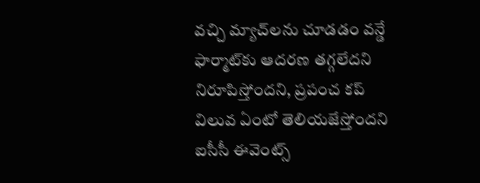వచ్చి మ్యాచ్‌లను చూడడం వన్డే ఫార్మాట్‌కు ఆదరణ తగ్గలేదని నిరూపిస్తోందని, ప్రపంచ కప్‌ విలువ ఏంటో తెలియజేస్తోందని ఐసీసీ ఈవెంట్స్‌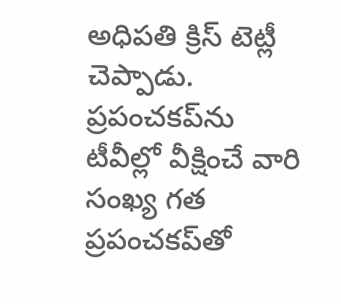అధిపతి క్రిస్‌ టెట్లీ చెప్పాడు. ప్రపంచకప్‌ను టీవీల్లో వీక్షించే వారి సంఖ్య గత ప్రపంచకప్‌తో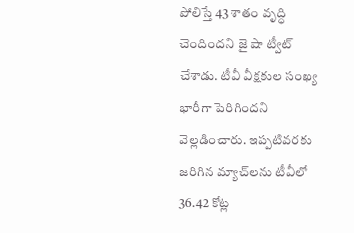పోలిస్తే 43 శాతం వృద్ధి చెందిందని జై షా ట్వీట్‌ చేశాడు. టీవీ వీక్షకుల సంఖ్య భారీగా పెరిగిందని వెల్లడించారు. ఇప్పటివరకు జరిగిన మ్యాచ్‌లను టీవీలో 36.42 కోట్ల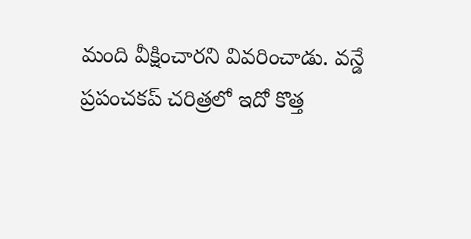మంది వీక్షించారని వివరించాడు. వన్డే ప్రపంచకప్‌ చరిత్రలో ఇదో కొత్త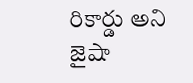రికార్డు అని జైషా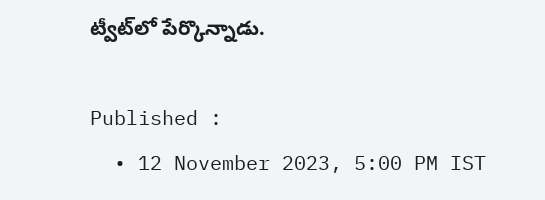ట్వీట్‌లో పేర్కొన్నాడు.

Published :
  • 12 November 2023, 5:00 PM IST